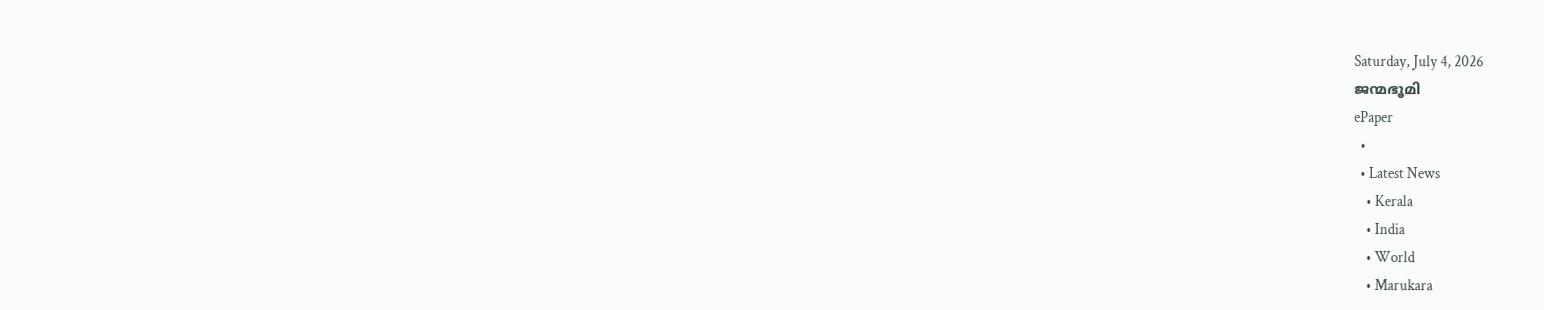Saturday, July 4, 2026
ജന്മഭൂമി
ePaper
  •
  • Latest News
    • Kerala
    • India
    • World
    • Marukara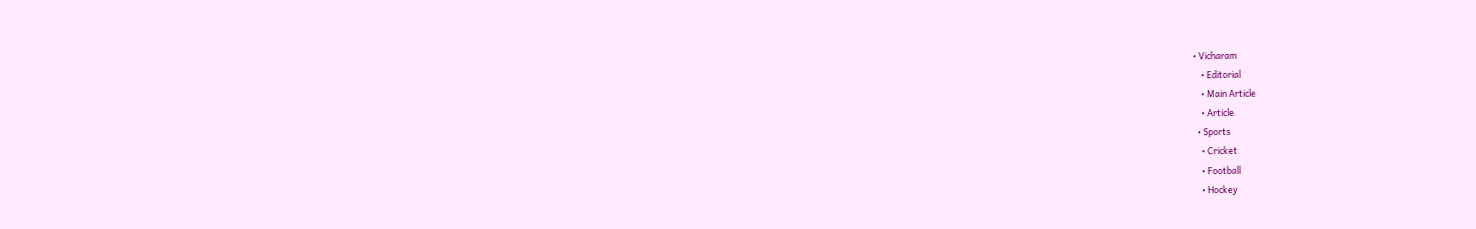• Vicharam
    • Editorial
    • Main Article
    • Article
  • Sports
    • Cricket
    • Football
    • Hockey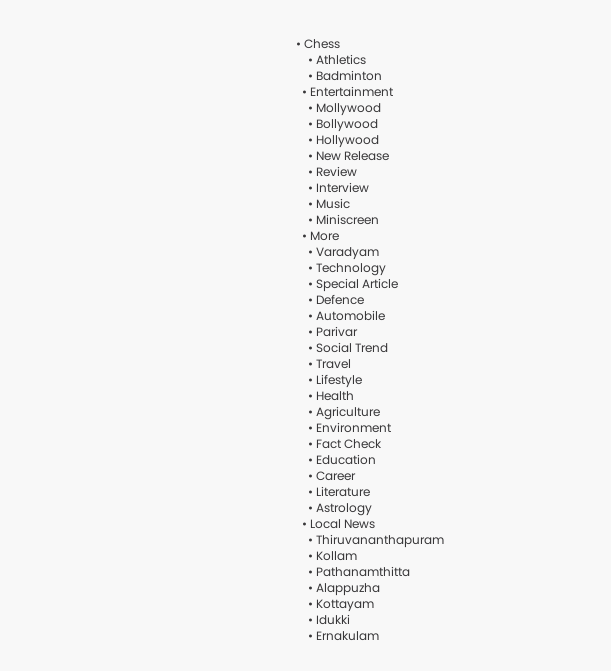• Chess
    • Athletics
    • Badminton
  • Entertainment
    • Mollywood
    • Bollywood
    • Hollywood
    • New Release
    • Review
    • Interview
    • Music
    • Miniscreen
  • More
    • Varadyam
    • Technology
    • Special Article
    • Defence
    • Automobile
    • Parivar
    • Social Trend
    • Travel
    • Lifestyle
    • Health
    • Agriculture
    • Environment
    • Fact Check
    • Education
    • Career
    • Literature
    • Astrology
  • Local News
    • Thiruvananthapuram
    • Kollam
    • Pathanamthitta
    • Alappuzha
    • Kottayam
    • Idukki
    • Ernakulam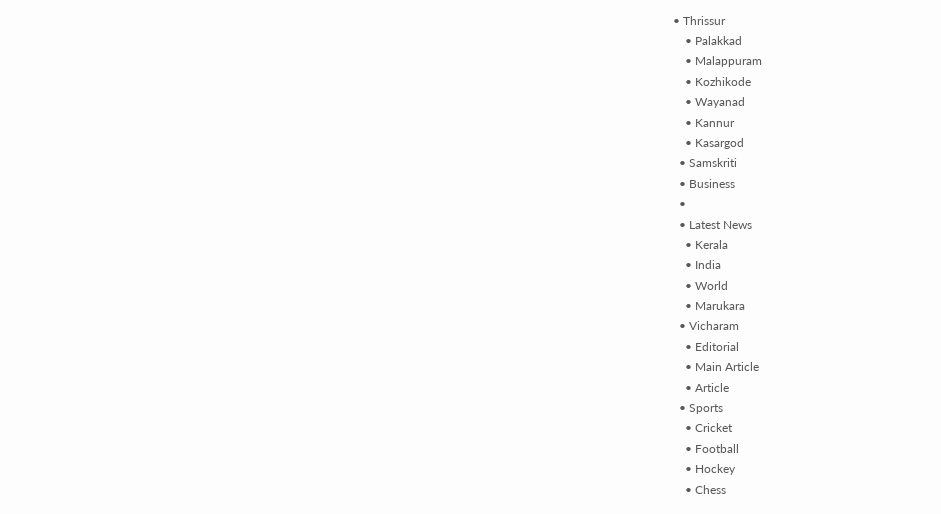• Thrissur
    • Palakkad
    • Malappuram
    • Kozhikode
    • Wayanad
    • Kannur
    • Kasargod
  • Samskriti
  • Business
  •
  • Latest News
    • Kerala
    • India
    • World
    • Marukara
  • Vicharam
    • Editorial
    • Main Article
    • Article
  • Sports
    • Cricket
    • Football
    • Hockey
    • Chess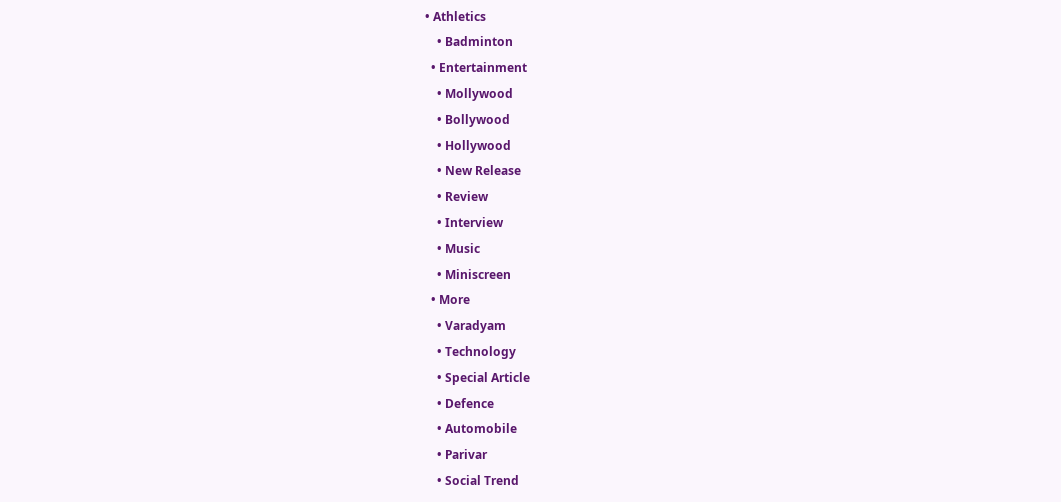• Athletics
    • Badminton
  • Entertainment
    • Mollywood
    • Bollywood
    • Hollywood
    • New Release
    • Review
    • Interview
    • Music
    • Miniscreen
  • More
    • Varadyam
    • Technology
    • Special Article
    • Defence
    • Automobile
    • Parivar
    • Social Trend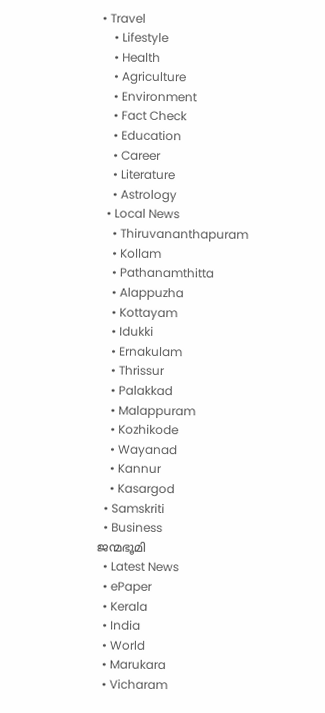• Travel
    • Lifestyle
    • Health
    • Agriculture
    • Environment
    • Fact Check
    • Education
    • Career
    • Literature
    • Astrology
  • Local News
    • Thiruvananthapuram
    • Kollam
    • Pathanamthitta
    • Alappuzha
    • Kottayam
    • Idukki
    • Ernakulam
    • Thrissur
    • Palakkad
    • Malappuram
    • Kozhikode
    • Wayanad
    • Kannur
    • Kasargod
  • Samskriti
  • Business
ജന്മഭൂമി
  • Latest News
  • ePaper
  • Kerala
  • India
  • World
  • Marukara
  • Vicharam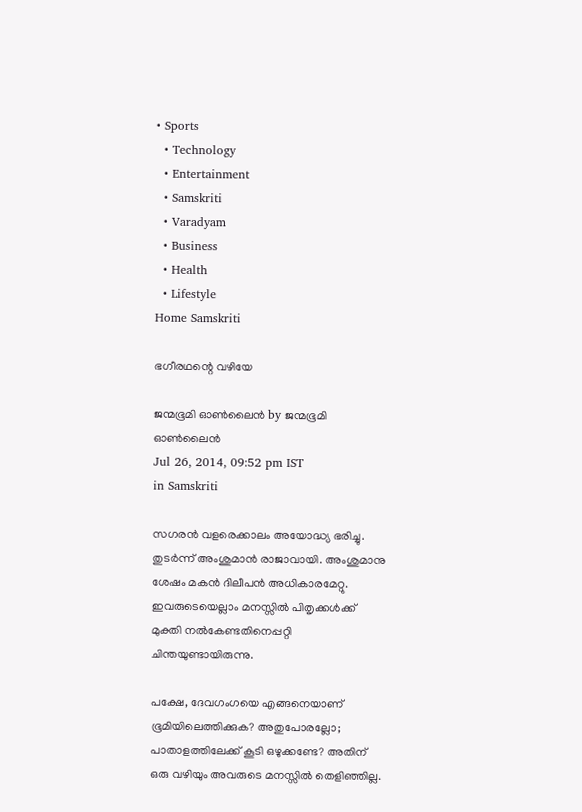• Sports
  • Technology
  • Entertainment
  • Samskriti
  • Varadyam
  • Business
  • Health
  • Lifestyle
Home Samskriti

ഭഗീരഥന്റെ വഴിയേ

ജന്മഭൂമി ഓണ്‍ലൈന്‍ by ജന്മഭൂമി ഓണ്‍ലൈന്‍
Jul 26, 2014, 09:52 pm IST
in Samskriti

സഗരന്‍ വളരെക്കാലം അയോദ്ധ്യ ഭരിച്ചു. തുടര്‍ന്ന് അംശുമാന്‍ രാജാവായി. അംശുമാനു ശേഷം മകന്‍ ദിലീപന്‍ അധികാരമേറ്റു. ഇവരുടെയെല്ലാം മനസ്സില്‍ പിതൃക്കള്‍ക്ക് മുക്തി നല്‍കേണ്ടതിനെപ്പറ്റി ചിന്തയുണ്ടായിരുന്നു.

പക്ഷേ, ദേവഗംഗയെ എങ്ങനെയാണ് ഭൂമിയിലെത്തിക്കുക? അതുപോരല്ലോ; പാതാളത്തിലേക്ക് കൂടി ഒഴുക്കണ്ടേ? അതിന് ഒരു വഴിയും അവരുടെ മനസ്സില്‍ തെളിഞ്ഞില്ല.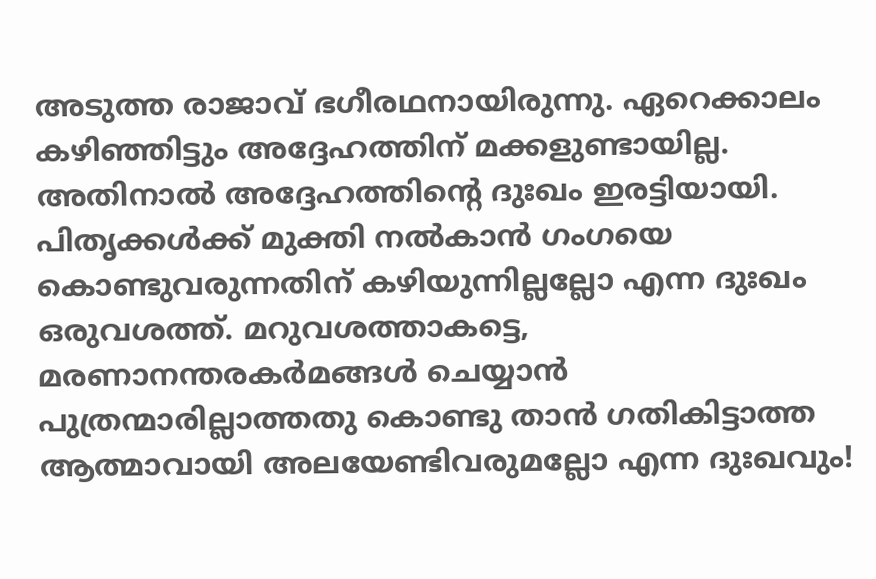അടുത്ത രാജാവ് ഭഗീരഥനായിരുന്നു. ഏറെക്കാലം കഴിഞ്ഞിട്ടും അദ്ദേഹത്തിന് മക്കളുണ്ടായില്ല. അതിനാല്‍ അദ്ദേഹത്തിന്റെ ദുഃഖം ഇരട്ടിയായി. പിതൃക്കള്‍ക്ക് മുക്തി നല്‍കാന്‍ ഗംഗയെ കൊണ്ടുവരുന്നതിന് കഴിയുന്നില്ലല്ലോ എന്ന ദുഃഖം ഒരുവശത്ത്. മറുവശത്താകട്ടെ, മരണാനന്തരകര്‍മങ്ങള്‍ ചെയ്യാന്‍ പുത്രന്മാരില്ലാത്തതു കൊണ്ടു താന്‍ ഗതികിട്ടാത്ത ആത്മാവായി അലയേണ്ടിവരുമല്ലോ എന്ന ദുഃഖവും!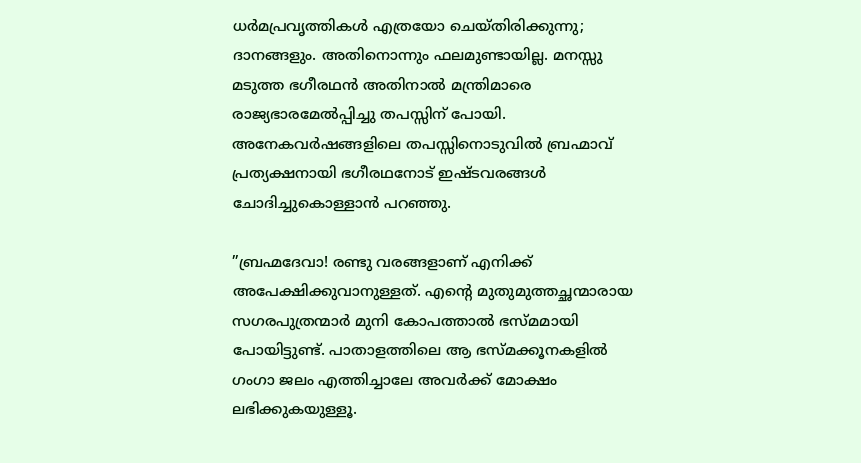ധര്‍മപ്രവൃത്തികള്‍ എത്രയോ ചെയ്തിരിക്കുന്നു; ദാനങ്ങളും. അതിനൊന്നും ഫലമുണ്ടായില്ല. മനസ്സു മടുത്ത ഭഗീരഥന്‍ അതിനാല്‍ മന്ത്രിമാരെ രാജ്യഭാരമേല്‍പ്പിച്ചു തപസ്സിന് പോയി. അനേകവര്‍ഷങ്ങളിലെ തപസ്സിനൊടുവില്‍ ബ്രഹ്മാവ് പ്രത്യക്ഷനായി ഭഗീരഥനോട് ഇഷ്ടവരങ്ങള്‍ ചോദിച്ചുകൊള്ളാന്‍ പറഞ്ഞു.

”ബ്രഹ്മദേവാ! രണ്ടു വരങ്ങളാണ് എനിക്ക് അപേക്ഷിക്കുവാനുള്ളത്. എന്റെ മുതുമുത്തച്ഛന്മാരായ സഗരപുത്രന്മാര്‍ മുനി കോപത്താല്‍ ഭസ്മമായി പോയിട്ടുണ്ട്. പാതാളത്തിലെ ആ ഭസ്മക്കൂനകളില്‍ ഗംഗാ ജലം എത്തിച്ചാലേ അവര്‍ക്ക് മോക്ഷം ലഭിക്കുകയുള്ളൂ.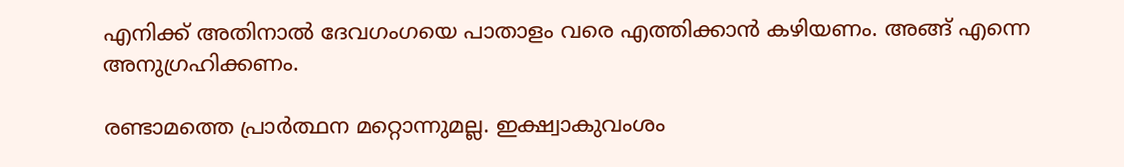എനിക്ക് അതിനാല്‍ ദേവഗംഗയെ പാതാളം വരെ എത്തിക്കാന്‍ കഴിയണം. അങ്ങ് എന്നെ അനുഗ്രഹിക്കണം.

രണ്ടാമത്തെ പ്രാര്‍ത്ഥന മറ്റൊന്നുമല്ല. ഇക്ഷ്വാകുവംശം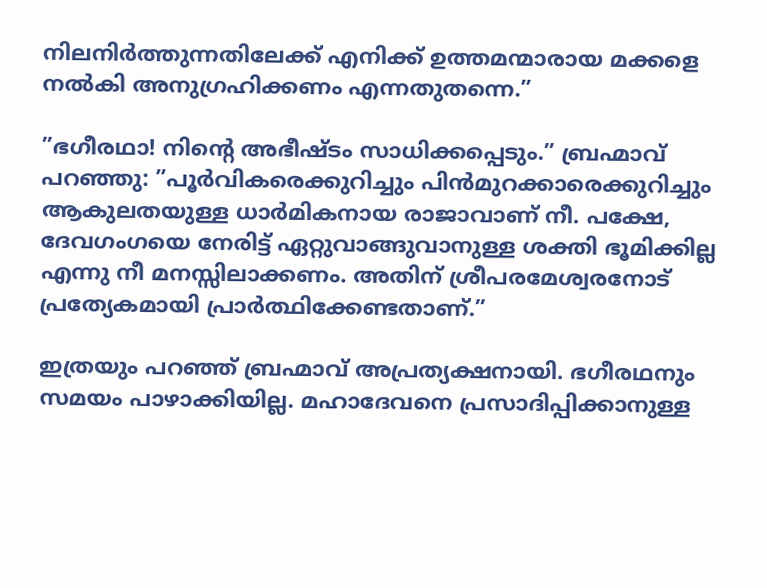നിലനിര്‍ത്തുന്നതിലേക്ക് എനിക്ക് ഉത്തമന്മാരായ മക്കളെ നല്‍കി അനുഗ്രഹിക്കണം എന്നതുതന്നെ.”

”ഭഗീരഥാ! നിന്റെ അഭീഷ്ടം സാധിക്കപ്പെടും.” ബ്രഹ്മാവ് പറഞ്ഞു: ”പൂര്‍വികരെക്കുറിച്ചും പിന്‍മുറക്കാരെക്കുറിച്ചും ആകുലതയുള്ള ധാര്‍മികനായ രാജാവാണ് നീ. പക്ഷേ, ദേവഗംഗയെ നേരിട്ട് ഏറ്റുവാങ്ങുവാനുള്ള ശക്തി ഭൂമിക്കില്ല എന്നു നീ മനസ്സിലാക്കണം. അതിന് ശ്രീപരമേശ്വരനോട് പ്രത്യേകമായി പ്രാര്‍ത്ഥിക്കേണ്ടതാണ്.”

ഇത്രയും പറഞ്ഞ് ബ്രഹ്മാവ് അപ്രത്യക്ഷനായി. ഭഗീരഥനും സമയം പാഴാക്കിയില്ല. മഹാദേവനെ പ്രസാദിപ്പിക്കാനുള്ള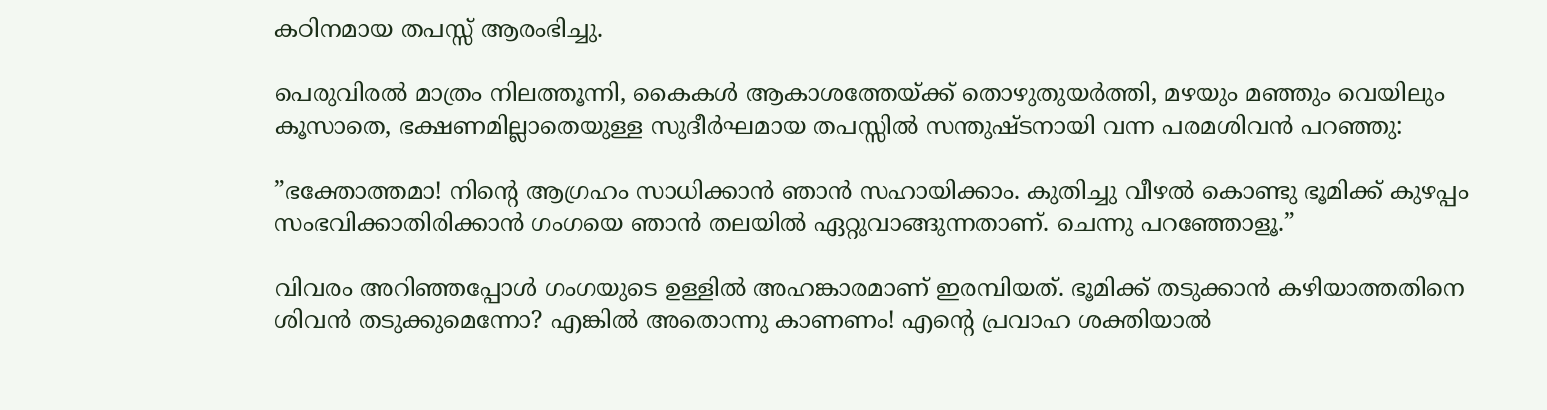കഠിനമായ തപസ്സ് ആരംഭിച്ചു.

പെരുവിരല്‍ മാത്രം നിലത്തൂന്നി, കൈകള്‍ ആകാശത്തേയ്‌ക്ക് തൊഴുതുയര്‍ത്തി, മഴയും മഞ്ഞും വെയിലും കൂസാതെ, ഭക്ഷണമില്ലാതെയുള്ള സുദീര്‍ഘമായ തപസ്സില്‍ സന്തുഷ്ടനായി വന്ന പരമശിവന്‍ പറഞ്ഞു:

”ഭക്തോത്തമാ! നിന്റെ ആഗ്രഹം സാധിക്കാന്‍ ഞാന്‍ സഹായിക്കാം. കുതിച്ചു വീഴല്‍ കൊണ്ടു ഭൂമിക്ക് കുഴപ്പം സംഭവിക്കാതിരിക്കാന്‍ ഗംഗയെ ഞാന്‍ തലയില്‍ ഏറ്റുവാങ്ങുന്നതാണ്. ചെന്നു പറഞ്ഞോളൂ.”

വിവരം അറിഞ്ഞപ്പോള്‍ ഗംഗയുടെ ഉള്ളില്‍ അഹങ്കാരമാണ് ഇരമ്പിയത്. ഭൂമിക്ക് തടുക്കാന്‍ കഴിയാത്തതിനെ ശിവന്‍ തടുക്കുമെന്നോ? എങ്കില്‍ അതൊന്നു കാണണം! എന്റെ പ്രവാഹ ശക്തിയാല്‍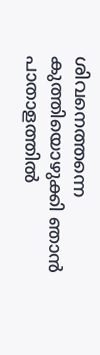ശിവനെത്തന്നെ കുത്തിയൊഴുക്കി ഞാന്‍ പാതാളത്തില്‍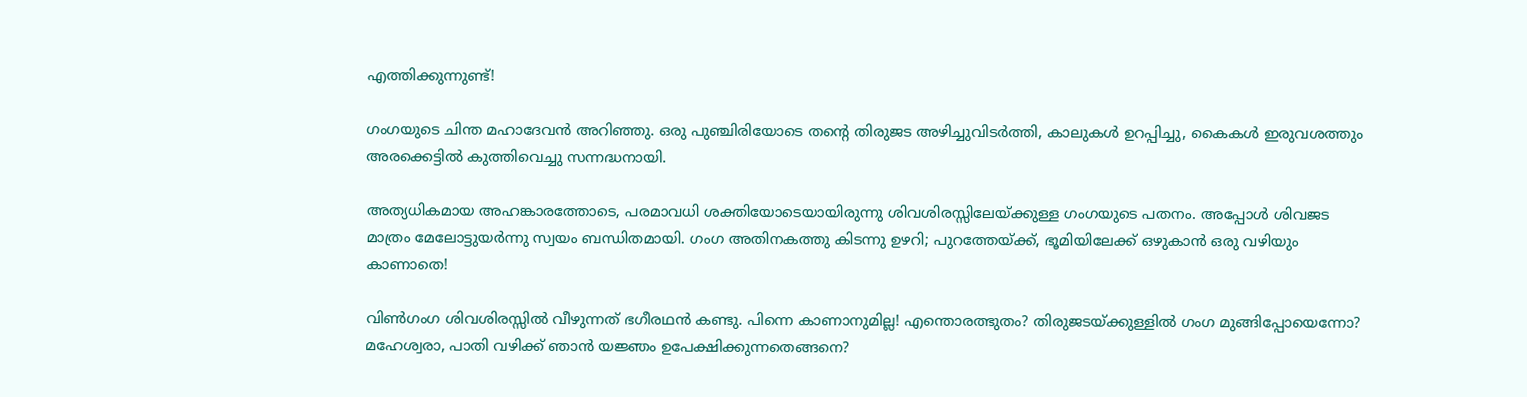എത്തിക്കുന്നുണ്ട്!

ഗംഗയുടെ ചിന്ത മഹാദേവന്‍ അറിഞ്ഞു. ഒരു പുഞ്ചിരിയോടെ തന്റെ തിരുജട അഴിച്ചുവിടര്‍ത്തി, കാലുകള്‍ ഉറപ്പിച്ചു, കൈകള്‍ ഇരുവശത്തും അരക്കെട്ടില്‍ കുത്തിവെച്ചു സന്നദ്ധനായി.

അത്യധികമായ അഹങ്കാരത്തോടെ, പരമാവധി ശക്തിയോടെയായിരുന്നു ശിവശിരസ്സിലേയ്‌ക്കുള്ള ഗംഗയുടെ പതനം. അപ്പോള്‍ ശിവജട മാത്രം മേലോട്ടുയര്‍ന്നു സ്വയം ബന്ധിതമായി. ഗംഗ അതിനകത്തു കിടന്നു ഉഴറി; പുറത്തേയ്‌ക്ക്, ഭൂമിയിലേക്ക് ഒഴുകാന്‍ ഒരു വഴിയും കാണാതെ!

വിണ്‍ഗംഗ ശിവശിരസ്സില്‍ വീഴുന്നത് ഭഗീരഥന്‍ കണ്ടു. പിന്നെ കാണാനുമില്ല! എന്തൊരത്ഭുതം? തിരുജടയ്‌ക്കുള്ളില്‍ ഗംഗ മുങ്ങിപ്പോയെന്നോ? മഹേശ്വരാ, പാതി വഴിക്ക് ഞാന്‍ യജ്ഞം ഉപേക്ഷിക്കുന്നതെങ്ങനെ?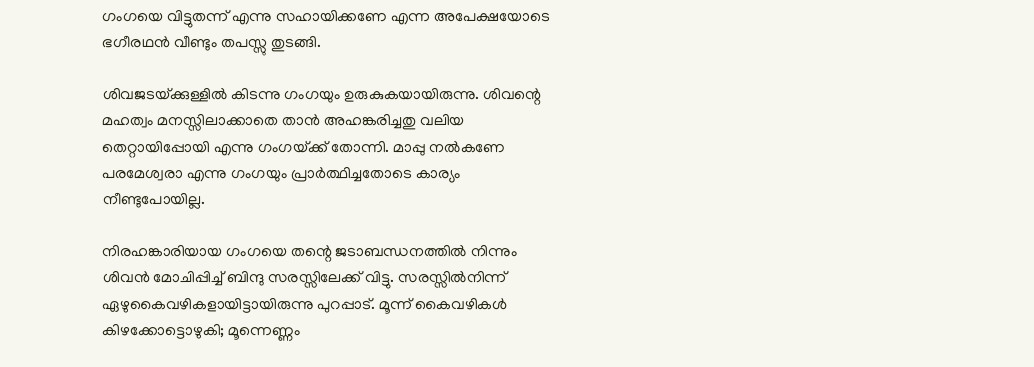ഗംഗയെ വിട്ടുതന്ന് എന്നു സഹായിക്കണേ എന്ന അപേക്ഷയോടെ ഭഗീരഥന്‍ വീണ്ടും തപസ്സു തുടങ്ങി.

ശിവജടയ്‌ക്കുള്ളില്‍ കിടന്നു ഗംഗയും ഉരുകുകയായിരുന്നു. ശിവന്റെ മഹത്വം മനസ്സിലാക്കാതെ താന്‍ അഹങ്കരിച്ചതു വലിയ തെറ്റായിപ്പോയി എന്നു ഗംഗയ്‌ക്ക് തോന്നി. മാപ്പു നല്‍കണേ പരമേശ്വരാ എന്നു ഗംഗയും പ്രാര്‍ത്ഥിച്ചതോടെ കാര്യം നീണ്ടുപോയില്ല.

നിരഹങ്കാരിയായ ഗംഗയെ തന്റെ ജടാബന്ധനത്തില്‍ നിന്നും ശിവന്‍ മോചിപ്പിച്ച് ബിന്ദു സരസ്സിലേക്ക് വിട്ടു. സരസ്സില്‍നിന്ന് ഏഴുകൈവഴികളായിട്ടായിരുന്നു പുറപ്പാട്. മൂന്ന് കൈവഴികള്‍ കിഴക്കോട്ടൊഴുകി; മൂന്നെണ്ണം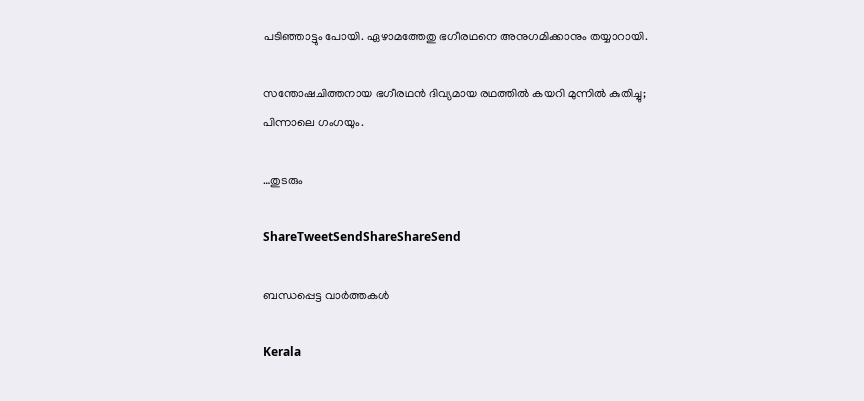പടിഞ്ഞാട്ടും പോയി. ഏഴാമത്തേതു ഭഗീരഥനെ അനുഗമിക്കാനും തയ്യാറായി.

സന്തോഷചിത്തനായ ഭഗീരഥന്‍ ദിവ്യമായ രഥത്തില്‍ കയറി മുന്നില്‍ കുതിച്ചു; പിന്നാലെ ഗംഗയും.

…തുടരും

ShareTweetSendShareShareSend

ബന്ധപ്പെട്ട വാര്‍ത്തകള്‍

Kerala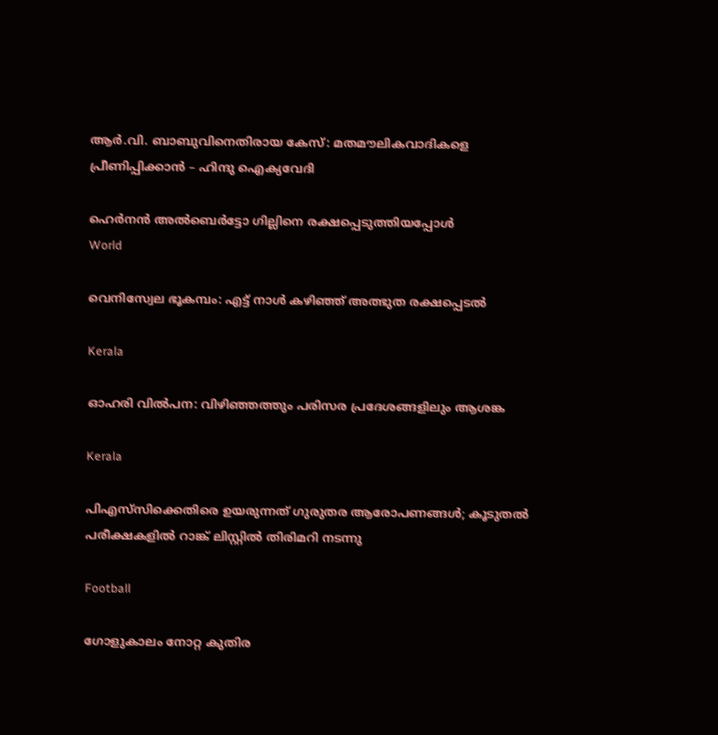ആര്‍.വി. ബാബുവിനെതിരായ കേസ്: മതമൗലികവാദികളെ പ്രീണിപ്പിക്കാന്‍ – ഹിന്ദു ഐക്യവേദി

ഹെര്‍നന്‍ അല്‍ബെര്‍ട്ടോ ഗില്ലിനെ രക്ഷപ്പെടുത്തിയപ്പോള്‍
World

വെനിസ്വേല ഭൂകമ്പം: എട്ട് നാള്‍ കഴിഞ്ഞ് അത്ഭുത രക്ഷപ്പെടല്‍

Kerala

ഓഹരി വില്‍പന: വിഴിഞ്ഞത്തും പരിസര പ്രദേശങ്ങളിലും ആശങ്ക

Kerala

പിഎസ്‌സിക്കെതിരെ ഉയരുന്നത് ഗുരുതര ആരോപണങ്ങള്‍; കൂടുതല്‍ പരീക്ഷകളില്‍ റാങ്ക് ലിസ്റ്റില്‍ തിരിമറി നടന്നു

Football

ഗോളുകാലം നോറ്റ കുതിര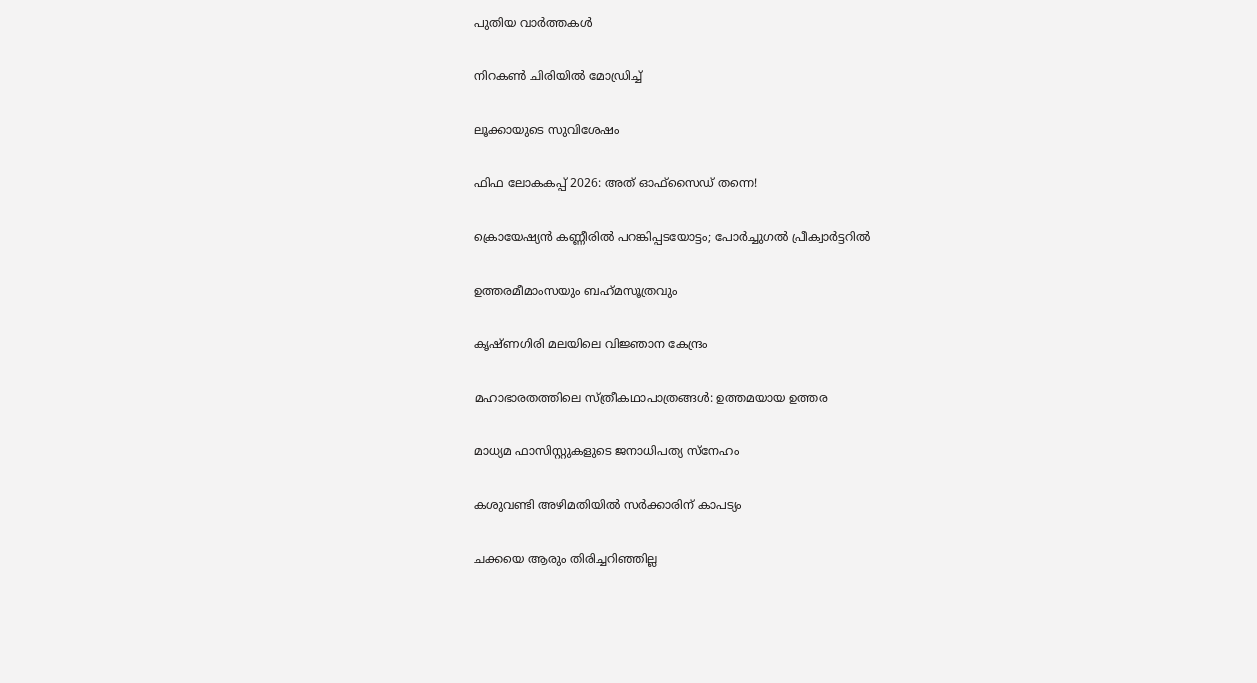പുതിയ വാര്‍ത്തകള്‍

നിറകണ്‍ ചിരിയില്‍ മോഡ്രിച്ച്

ലൂക്കായുടെ സുവിശേഷം

ഫിഫ ലോകകപ്പ് 2026: അത് ഓഫ്‌സൈഡ് തന്നെ!

ക്രൊയേഷ്യന്‍ കണ്ണീരില്‍ പറങ്കിപ്പടയോട്ടം; പോര്‍ച്ചുഗല്‍ പ്രീക്വാര്‍ട്ടറില്‍

ഉത്തരമീമാംസയും ബഹ്‌മസൂത്രവും

കൃഷ്ണഗിരി മലയിലെ വിജ്ഞാന കേന്ദ്രം

മഹാഭാരതത്തിലെ സ്ത്രീകഥാപാത്രങ്ങള്‍: ഉത്തമയായ ഉത്തര

മാധ്യമ ഫാസിസ്റ്റുകളുടെ ജനാധിപത്യ സ്‌നേഹം

കശുവണ്ടി അഴിമതിയില്‍ സര്‍ക്കാരിന് കാപട്യം

ചക്കയെ ആരും തിരിച്ചറിഞ്ഞില്ല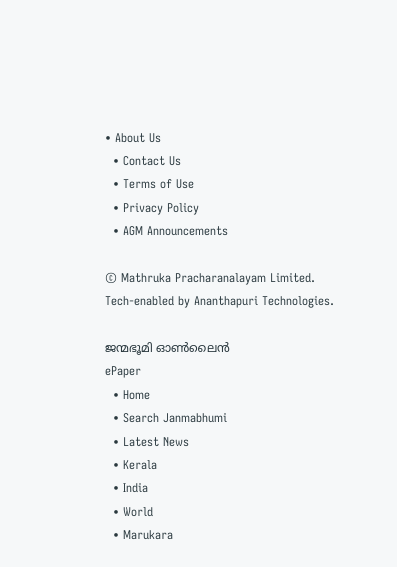• About Us
  • Contact Us
  • Terms of Use
  • Privacy Policy
  • AGM Announcements

© Mathruka Pracharanalayam Limited.
Tech-enabled by Ananthapuri Technologies.

ജന്മഭൂമി ഓണ്‍ലൈന്‍
ePaper
  • Home
  • Search Janmabhumi
  • Latest News
  • Kerala
  • India
  • World
  • Marukara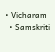• Vicharam
  • Samskriti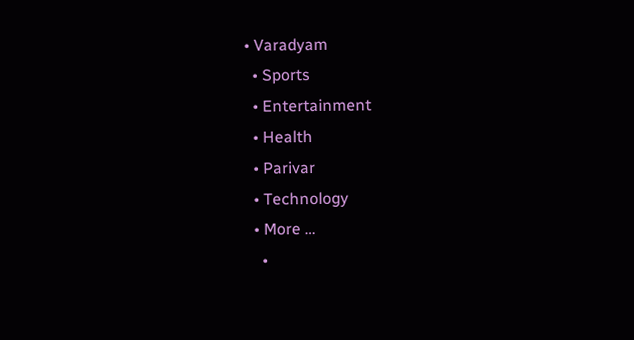• Varadyam
  • Sports
  • Entertainment
  • Health
  • Parivar
  • Technology
  • More …
    •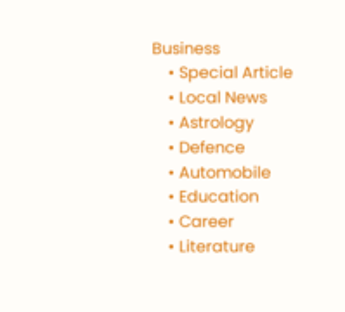Business
    • Special Article
    • Local News
    • Astrology
    • Defence
    • Automobile
    • Education
    • Career
    • Literature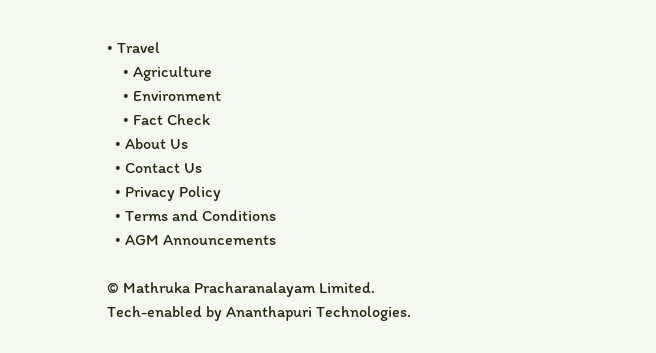• Travel
    • Agriculture
    • Environment
    • Fact Check
  • About Us
  • Contact Us
  • Privacy Policy
  • Terms and Conditions
  • AGM Announcements

© Mathruka Pracharanalayam Limited.
Tech-enabled by Ananthapuri Technologies.